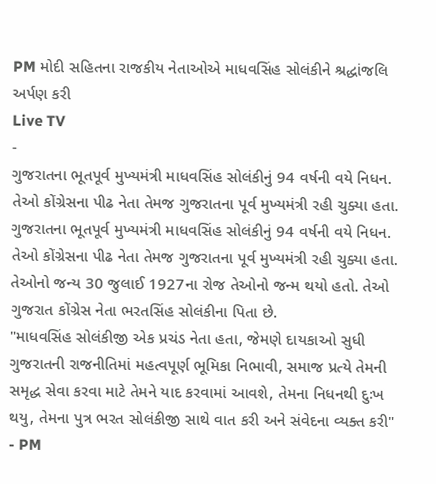PM મોદી સહિતના રાજકીય નેતાઓએ માધવસિંહ સોલંકીને શ્રદ્ધાંજલિ અર્પણ કરી
Live TV
-
ગુજરાતના ભૂતપૂર્વ મુખ્યમંત્રી માધવસિંહ સોલંકીનું 94 વર્ષની વયે નિધન. તેઓ કોંગ્રેસના પીઢ નેતા તેમજ ગુજરાતના પૂર્વ મુખ્યમંત્રી રહી ચુક્યા હતા.
ગુજરાતના ભૂતપૂર્વ મુખ્યમંત્રી માધવસિંહ સોલંકીનું 94 વર્ષની વયે નિધન. તેઓ કોંગ્રેસના પીઢ નેતા તેમજ ગુજરાતના પૂર્વ મુખ્યમંત્રી રહી ચુક્યા હતા. તેઓનો જન્ય 30 જુલાઈ 1927ના રોજ તેઓનો જન્મ થયો હતો. તેઓ ગુજરાત કોંગ્રેસ નેતા ભરતસિંહ સોલંકીના પિતા છે.
"માધવસિંહ સોલંકીજી એક પ્રચંડ નેતા હતા, જેમણે દાયકાઓ સુધી ગુજરાતની રાજનીતિમાં મહત્વપૂર્ણ ભૂમિકા નિભાવી, સમાજ પ્રત્યે તેમની સમૃદ્ધ સેવા કરવા માટે તેમને યાદ કરવામાં આવશે, તેમના નિધનથી દુઃખ થયુ, તેમના પુત્ર ભરત સોલંકીજી સાથે વાત કરી અને સંવેદના વ્યક્ત કરી" - PM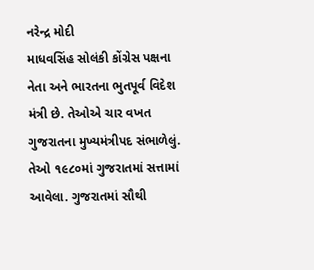નરેન્દ્ર મોદી
માધવસિંહ સોલંકી કોંગ્રેસ પક્ષના નેતા અને ભારતના ભુતપૂર્વ વિદેશ મંત્રી છે. તેઓએ ચાર વખત ગુજરાતના મુખ્યમંત્રીપદ સંભાળેલું. તેઓ ૧૯૮૦માં ગુજરાતમાં સત્તામાં આવેલા. ગુજરાતમાં સૌથી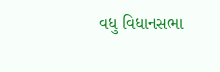વધુ વિધાનસભા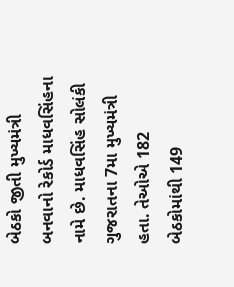બેઠકો જીતી મુખ્યમંત્રી બનવાનો રેકોર્ડ માધવસિંહના નામે છે. માધવસિંહ સોલંકી ગુજરાતના 7મા મુખ્યમંત્રી હતા. તેઓએ 182 બેઠકોમાંથી 149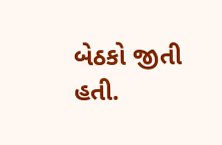બેઠકો જીતી હતી.